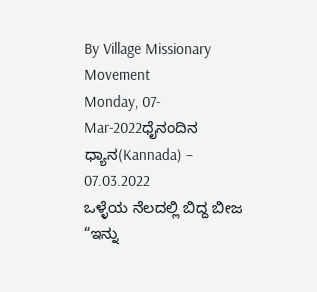By Village Missionary Movement
Monday, 07-Mar-2022ಧೈನಂದಿನ ಧ್ಯಾನ(Kannada) – 07.03.2022
ಒಳ್ಳೆಯ ನೆಲದಲ್ಲಿ ಬಿದ್ದ ಬೀಜ
“ಇನ್ನು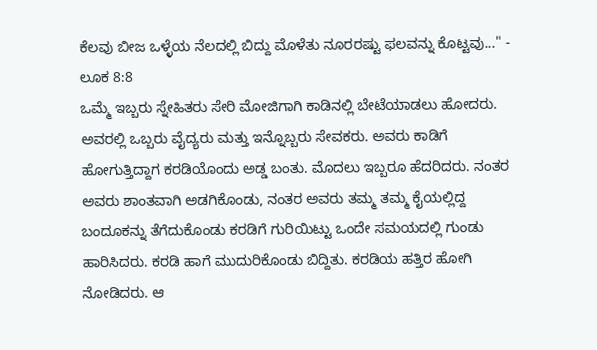ಕೆಲವು ಬೀಜ ಒಳ್ಳೆಯ ನೆಲದಲ್ಲಿ ಬಿದ್ದು ಮೊಳೆತು ನೂರರಷ್ಟು ಫಲವನ್ನು ಕೊಟ್ಟವು..." - ಲೂಕ 8:8
ಒಮ್ಮೆ ಇಬ್ಬರು ಸ್ನೇಹಿತರು ಸೇರಿ ಮೋಜಿಗಾಗಿ ಕಾಡಿನಲ್ಲಿ ಬೇಟೆಯಾಡಲು ಹೋದರು. ಅವರಲ್ಲಿ ಒಬ್ಬರು ವೈದ್ಯರು ಮತ್ತು ಇನ್ನೊಬ್ಬರು ಸೇವಕರು. ಅವರು ಕಾಡಿಗೆ ಹೋಗುತ್ತಿದ್ದಾಗ ಕರಡಿಯೊಂದು ಅಡ್ಡ ಬಂತು. ಮೊದಲು ಇಬ್ಬರೂ ಹೆದರಿದರು. ನಂತರ ಅವರು ಶಾಂತವಾಗಿ ಅಡಗಿಕೊಂಡು, ನಂತರ ಅವರು ತಮ್ಮ ತಮ್ಮ ಕೈಯಲ್ಲಿದ್ದ ಬಂದೂಕನ್ನು ತೆಗೆದುಕೊಂಡು ಕರಡಿಗೆ ಗುರಿಯಿಟ್ಟು ಒಂದೇ ಸಮಯದಲ್ಲಿ ಗುಂಡು ಹಾರಿಸಿದರು. ಕರಡಿ ಹಾಗೆ ಮುದುರಿಕೊಂಡು ಬಿದ್ದಿತು. ಕರಡಿಯ ಹತ್ತಿರ ಹೋಗಿ ನೋಡಿದರು. ಆ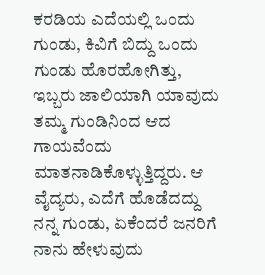ಕರಡಿಯ ಎದೆಯಲ್ಲಿ ಒಂದು ಗುಂಡು, ಕಿವಿಗೆ ಬಿದ್ದು ಒಂದು ಗುಂಡು ಹೊರಹೋಗಿತ್ತು, ಇಬ್ಬರು ಜಾಲಿಯಾಗಿ ಯಾವುದು ತಮ್ಮ ಗುಂಡಿನಿಂದ ಆದ ಗಾಯವೆಂದು ಮಾತನಾಡಿಕೊಳ್ಳುತ್ತಿದ್ದರು. ಆ ವೈದ್ಯರು, ಎದೆಗೆ ಹೊಡೆದದ್ದು ನನ್ನ ಗುಂಡು, ಏಕೆಂದರೆ ಜನರಿಗೆ ನಾನು ಹೇಳುವುದು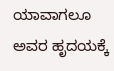ಯಾವಾಗಲೂ ಅವರ ಹೃದಯಕ್ಕೆ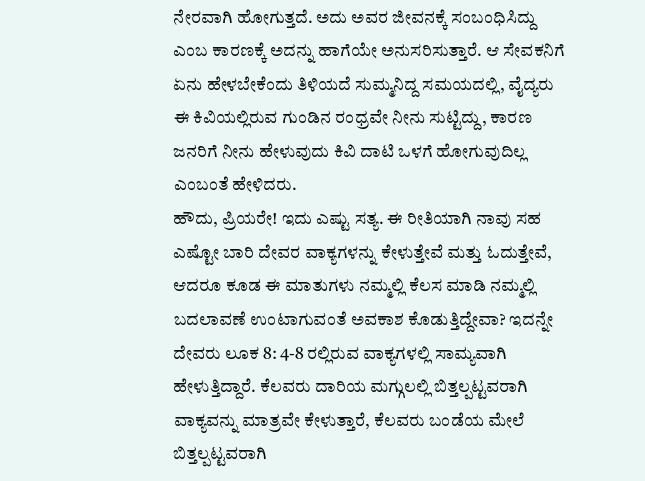ನೇರವಾಗಿ ಹೋಗುತ್ತದೆ. ಅದು ಅವರ ಜೀವನಕ್ಕೆ ಸಂಬಂಧಿಸಿದ್ದು ಎಂಬ ಕಾರಣಕ್ಕೆ ಅದನ್ನು ಹಾಗೆಯೇ ಅನುಸರಿಸುತ್ತಾರೆ. ಆ ಸೇವಕನಿಗೆ ಏನು ಹೇಳಬೇಕೆಂದು ತಿಳಿಯದೆ ಸುಮ್ಮನಿದ್ದ ಸಮಯದಲ್ಲಿ, ವೈದ್ಯರು ಈ ಕಿವಿಯಲ್ಲಿರುವ ಗುಂಡಿನ ರಂಧ್ರವೇ ನೀನು ಸುಟ್ಟಿದ್ದು, ಕಾರಣ ಜನರಿಗೆ ನೀನು ಹೇಳುವುದು ಕಿವಿ ದಾಟಿ ಒಳಗೆ ಹೋಗುವುದಿಲ್ಲ ಎಂಬಂತೆ ಹೇಳಿದರು.
ಹೌದು, ಪ್ರಿಯರೇ! ಇದು ಎಷ್ಟು ಸತ್ಯ. ಈ ರೀತಿಯಾಗಿ ನಾವು ಸಹ ಎಷ್ಟೋ ಬಾರಿ ದೇವರ ವಾಕ್ಯಗಳನ್ನು ಕೇಳುತ್ತೇವೆ ಮತ್ತು ಓದುತ್ತೇವೆ, ಆದರೂ ಕೂಡ ಈ ಮಾತುಗಳು ನಮ್ಮಲ್ಲಿ ಕೆಲಸ ಮಾಡಿ ನಮ್ಮಲ್ಲಿ ಬದಲಾವಣೆ ಉಂಟಾಗುವಂತೆ ಅವಕಾಶ ಕೊಡುತ್ತಿದ್ದೇವಾ? ಇದನ್ನೇ ದೇವರು ಲೂಕ 8: 4-8 ರಲ್ಲಿರುವ ವಾಕ್ಯಗಳಲ್ಲಿ ಸಾಮ್ಯವಾಗಿ ಹೇಳುತ್ತಿದ್ದಾರೆ. ಕೆಲವರು ದಾರಿಯ ಮಗ್ಗುಲಲ್ಲಿ ಬಿತ್ತಲ್ಪಟ್ಟವರಾಗಿ ವಾಕ್ಯವನ್ನು ಮಾತ್ರವೇ ಕೇಳುತ್ತಾರೆ, ಕೆಲವರು ಬಂಡೆಯ ಮೇಲೆ ಬಿತ್ತಲ್ಪಟ್ಟವರಾಗಿ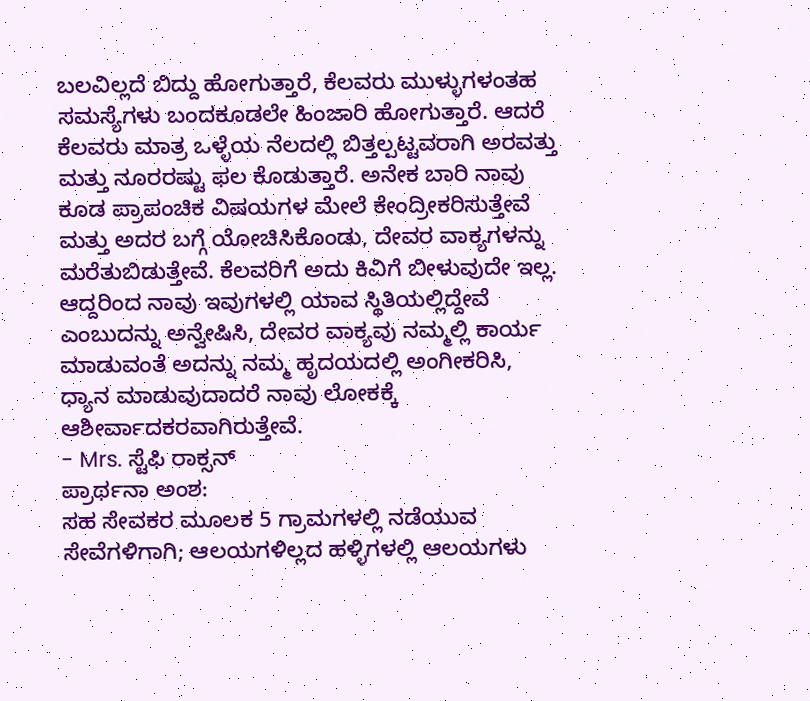ಬಲವಿಲ್ಲದೆ ಬಿದ್ದು ಹೋಗುತ್ತಾರೆ, ಕೆಲವರು ಮುಳ್ಳುಗಳಂತಹ ಸಮಸ್ಯೆಗಳು ಬಂದಕೂಡಲೇ ಹಿಂಜಾರಿ ಹೋಗುತ್ತಾರೆ. ಆದರೆ ಕೆಲವರು ಮಾತ್ರ ಒಳ್ಳೆಯ ನೆಲದಲ್ಲಿ ಬಿತ್ತಲ್ಪಟ್ಟವರಾಗಿ ಅರವತ್ತು ಮತ್ತು ನೂರರಷ್ಟು ಫಲ ಕೊಡುತ್ತಾರೆ. ಅನೇಕ ಬಾರಿ ನಾವು ಕೂಡ ಪ್ರಾಪಂಚಿಕ ವಿಷಯಗಳ ಮೇಲೆ ಕೇಂದ್ರೀಕರಿಸುತ್ತೇವೆ ಮತ್ತು ಅದರ ಬಗ್ಗೆ ಯೋಚಿಸಿಕೊಂಡು, ದೇವರ ವಾಕ್ಯಗಳನ್ನು ಮರೆತುಬಿಡುತ್ತೇವೆ. ಕೆಲವರಿಗೆ ಅದು ಕಿವಿಗೆ ಬೀಳುವುದೇ ಇಲ್ಲ. ಆದ್ದರಿಂದ ನಾವು ಇವುಗಳಲ್ಲಿ ಯಾವ ಸ್ಥಿತಿಯಲ್ಲಿದ್ದೇವೆ ಎಂಬುದನ್ನು ಅನ್ವೇಷಿಸಿ, ದೇವರ ವಾಕ್ಯವು ನಮ್ಮಲ್ಲಿ ಕಾರ್ಯ ಮಾಡುವಂತೆ ಅದನ್ನು ನಮ್ಮ ಹೃದಯದಲ್ಲಿ ಅಂಗೀಕರಿಸಿ, ಧ್ಯಾನ ಮಾಡುವುದಾದರೆ ನಾವು ಲೋಕಕ್ಕೆ ಆಶೀರ್ವಾದಕರವಾಗಿರುತ್ತೇವೆ.
- Mrs. ಸ್ಟೆಫಿ ರಾಕ್ಸನ್
ಪ್ರಾರ್ಥನಾ ಅಂಶ:
ಸಹ ಸೇವಕರ ಮೂಲಕ 5 ಗ್ರಾಮಗಳಲ್ಲಿ ನಡೆಯುವ ಸೇವೆಗಳಿಗಾಗಿ; ಆಲಯಗಳಿಲ್ಲದ ಹಳ್ಳಿಗಳಲ್ಲಿ ಆಲಯಗಳು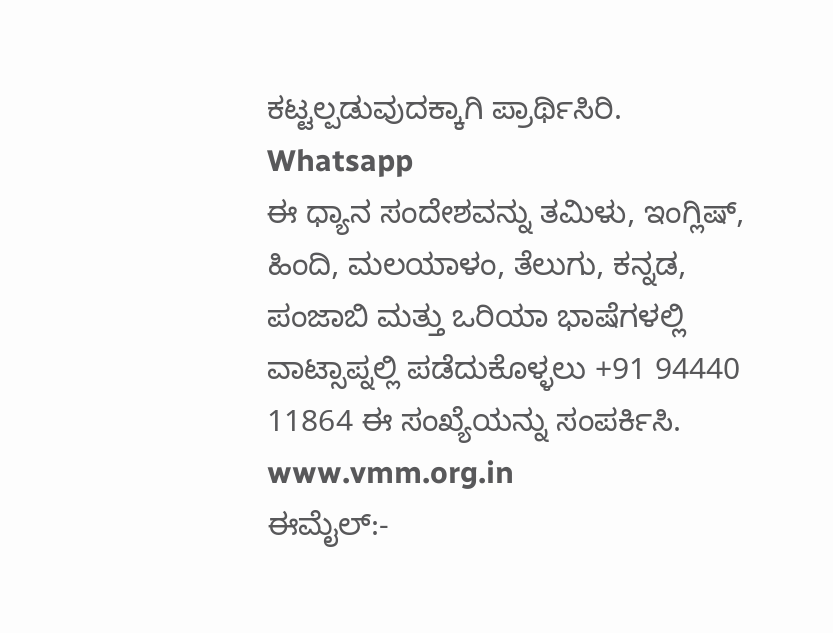ಕಟ್ಟಲ್ಪಡುವುದಕ್ಕಾಗಿ ಪ್ರಾರ್ಥಿಸಿರಿ.
Whatsapp
ಈ ಧ್ಯಾನ ಸಂದೇಶವನ್ನು ತಮಿಳು, ಇಂಗ್ಲಿಷ್, ಹಿಂದಿ, ಮಲಯಾಳಂ, ತೆಲುಗು, ಕನ್ನಡ, ಪಂಜಾಬಿ ಮತ್ತು ಒರಿಯಾ ಭಾಷೆಗಳಲ್ಲಿ ವಾಟ್ಸಾಪ್ನಲ್ಲಿ ಪಡೆದುಕೊಳ್ಳಲು +91 94440 11864 ಈ ಸಂಖ್ಯೆಯನ್ನು ಸಂಪರ್ಕಿಸಿ.
www.vmm.org.in
ಈಮೈಲ್:-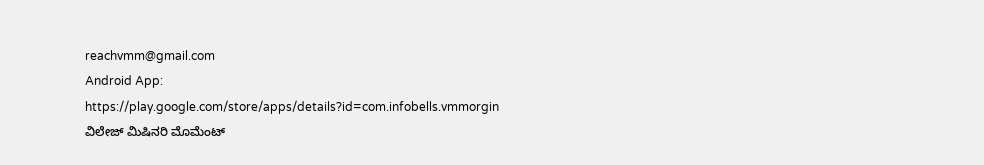reachvmm@gmail.com
Android App: https://play.google.com/store/apps/details?id=com.infobells.vmmorgin
ವಿಲೇಜ್ ಮಿಷಿನರಿ ಮೊಮೆಂಟ್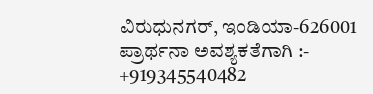ವಿರುಧುನಗರ್, ಇಂಡಿಯಾ-626001
ಪ್ರಾರ್ಥನಾ ಅವಶ್ಯಕತೆಗಾಗಿ :- +919345540482